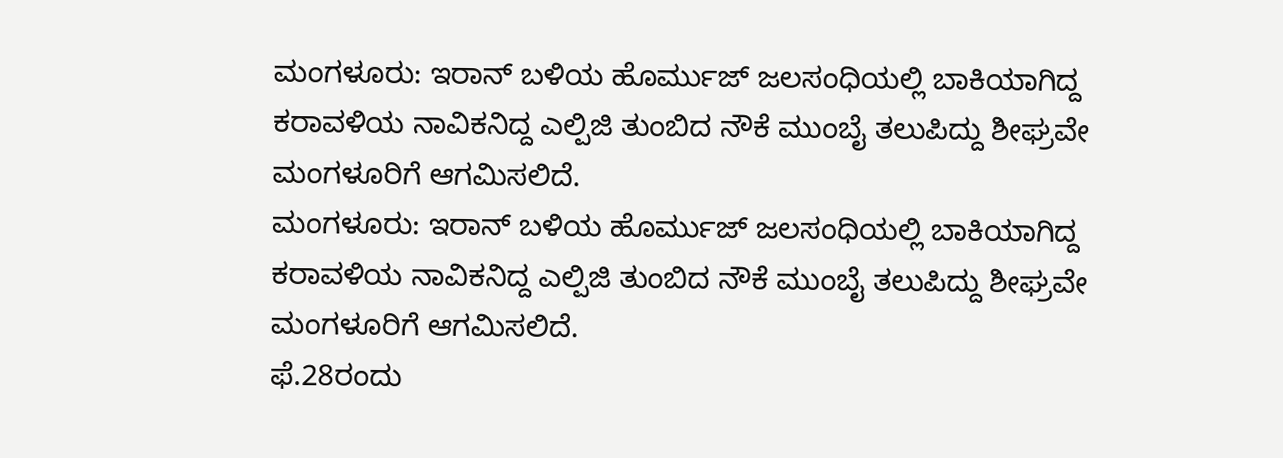ಮಂಗಳೂರು: ಇರಾನ್ ಬಳಿಯ ಹೊರ್ಮುಜ್ ಜಲಸಂಧಿಯಲ್ಲಿ ಬಾಕಿಯಾಗಿದ್ದ ಕರಾವಳಿಯ ನಾವಿಕನಿದ್ದ ಎಲ್ಪಿಜಿ ತುಂಬಿದ ನೌಕೆ ಮುಂಬೈ ತಲುಪಿದ್ದು ಶೀಘ್ರವೇ ಮಂಗಳೂರಿಗೆ ಆಗಮಿಸಲಿದೆ.
ಮಂಗಳೂರು: ಇರಾನ್ ಬಳಿಯ ಹೊರ್ಮುಜ್ ಜಲಸಂಧಿಯಲ್ಲಿ ಬಾಕಿಯಾಗಿದ್ದ ಕರಾವಳಿಯ ನಾವಿಕನಿದ್ದ ಎಲ್ಪಿಜಿ ತುಂಬಿದ ನೌಕೆ ಮುಂಬೈ ತಲುಪಿದ್ದು ಶೀಘ್ರವೇ ಮಂಗಳೂರಿಗೆ ಆಗಮಿಸಲಿದೆ.
ಫೆ.28ರಂದು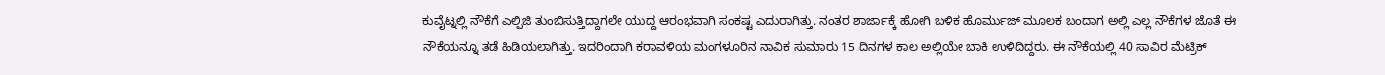ಕುವೈಟ್ನಲ್ಲಿ ನೌಕೆಗೆ ಎಲ್ಪಿಜಿ ತುಂಬಿಸುತ್ತಿದ್ದಾಗಲೇ ಯುದ್ದ ಆರಂಭವಾಗಿ ಸಂಕಷ್ಟ ಎದುರಾಗಿತ್ತು. ನಂತರ ಶಾರ್ಜಾಕ್ಕೆ ಹೋಗಿ ಬಳಿಕ ಹೊರ್ಮುಜ್ ಮೂಲಕ ಬಂದಾಗ ಅಲ್ಲಿ ಎಲ್ಲ ನೌಕೆಗಳ ಜೊತೆ ಈ ನೌಕೆಯನ್ನೂ ತಡೆ ಹಿಡಿಯಲಾಗಿತ್ತು. ಇದರಿಂದಾಗಿ ಕರಾವಳಿಯ ಮಂಗಳೂರಿನ ನಾವಿಕ ಸುಮಾರು 15 ದಿನಗಳ ಕಾಲ ಅಲ್ಲಿಯೇ ಬಾಕಿ ಉಳಿದಿದ್ದರು. ಈ ನೌಕೆಯಲ್ಲಿ 40 ಸಾವಿರ ಮೆಟ್ರಿಕ್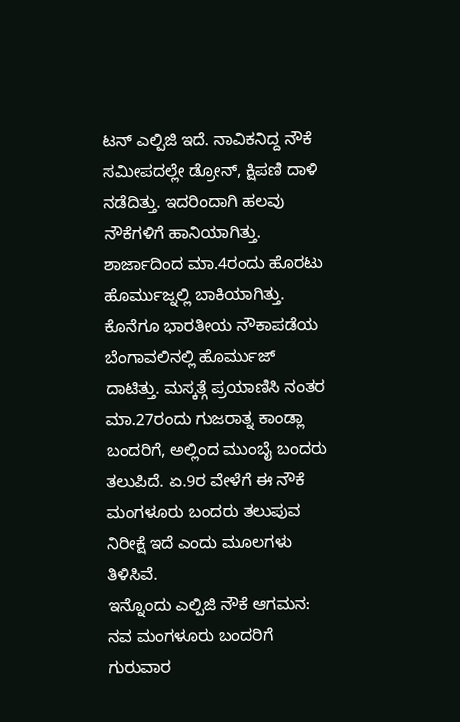ಟನ್ ಎಲ್ಪಿಜಿ ಇದೆ. ನಾವಿಕನಿದ್ದ ನೌಕೆ ಸಮೀಪದಲ್ಲೇ ಡ್ರೋನ್, ಕ್ಷಿಪಣಿ ದಾಳಿ ನಡೆದಿತ್ತು. ಇದರಿಂದಾಗಿ ಹಲವು ನೌಕೆಗಳಿಗೆ ಹಾನಿಯಾಗಿತ್ತು. ಶಾರ್ಜಾದಿಂದ ಮಾ.4ರಂದು ಹೊರಟು ಹೊರ್ಮುಜ್ನಲ್ಲಿ ಬಾಕಿಯಾಗಿತ್ತು. ಕೊನೆಗೂ ಭಾರತೀಯ ನೌಕಾಪಡೆಯ ಬೆಂಗಾವಲಿನಲ್ಲಿ ಹೊರ್ಮುಜ್ ದಾಟಿತ್ತು. ಮಸ್ಕತ್ಗೆ ಪ್ರಯಾಣಿಸಿ ನಂತರ ಮಾ.27ರಂದು ಗುಜರಾತ್ನ ಕಾಂಡ್ಲಾ ಬಂದರಿಗೆ, ಅಲ್ಲಿಂದ ಮುಂಬೈ ಬಂದರು ತಲುಪಿದೆ. ಏ.9ರ ವೇಳೆಗೆ ಈ ನೌಕೆ ಮಂಗಳೂರು ಬಂದರು ತಲುಪುವ ನಿರೀಕ್ಷೆ ಇದೆ ಎಂದು ಮೂಲಗಳು ತಿಳಿಸಿವೆ.
ಇನ್ನೊಂದು ಎಲ್ಪಿಜಿ ನೌಕೆ ಆಗಮನ: ನವ ಮಂಗಳೂರು ಬಂದರಿಗೆ ಗುರುವಾರ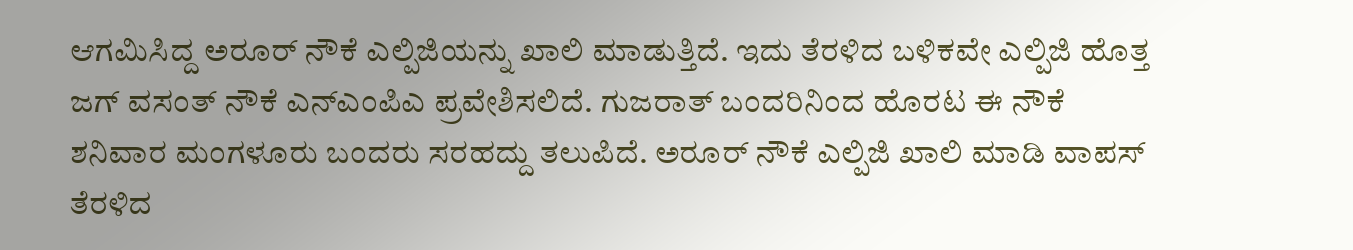ಆಗಮಿಸಿದ್ದ ಅರೂರ್ ನೌಕೆ ಎಲ್ಪಿಜಿಯನ್ನು ಖಾಲಿ ಮಾಡುತ್ತಿದೆ. ಇದು ತೆರಳಿದ ಬಳಿಕವೇ ಎಲ್ಪಿಜಿ ಹೊತ್ತ ಜಗ್ ವಸಂತ್ ನೌಕೆ ಎನ್ಎಂಪಿಎ ಪ್ರವೇಶಿಸಲಿದೆ. ಗುಜರಾತ್ ಬಂದರಿನಿಂದ ಹೊರಟ ಈ ನೌಕೆ ಶನಿವಾರ ಮಂಗಳೂರು ಬಂದರು ಸರಹದ್ದು ತಲುಪಿದೆ. ಅರೂರ್ ನೌಕೆ ಎಲ್ಪಿಜಿ ಖಾಲಿ ಮಾಡಿ ವಾಪಸ್ ತೆರಳಿದ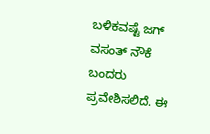ಬಳಿಕವಷ್ಟೆ ಜಗ್ ವಸಂತ್ ನೌಕೆ ಬಂದರು ಪ್ರವೇಶಿಸಲಿದೆ. ಈ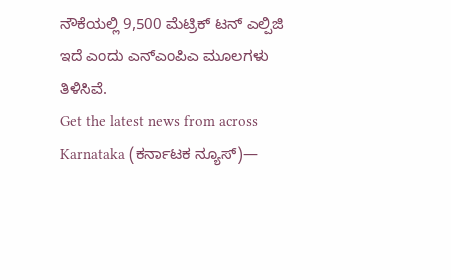ನೌಕೆಯಲ್ಲಿ 9,500 ಮೆಟ್ರಿಕ್ ಟನ್ ಎಲ್ಪಿಜಿ ಇದೆ ಎಂದು ಎನ್ಎಂಪಿಎ ಮೂಲಗಳು ತಿಳಿಸಿವೆ.
Get the latest news from across Karnataka (ಕರ್ನಾಟಕ ನ್ಯೂಸ್)—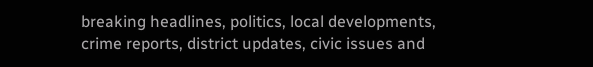breaking headlines, politics, local developments, crime reports, district updates, civic issues and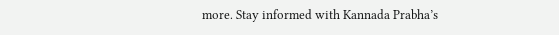more. Stay informed with Kannada Prabha’s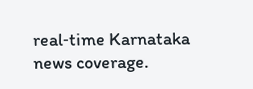real‑time Karnataka news coverage.